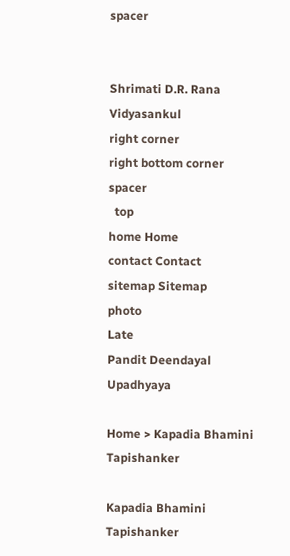spacer


Shrimati D.R. Rana
Vidyasankul
right corner
right bottom corner
spacer
  top
home Home
contact Contact
sitemap Sitemap
photo
Late
Pandit Deendayal
Upadhyaya

Home > Kapadia Bhamini Tapishanker

Kapadia Bhamini Tapishanker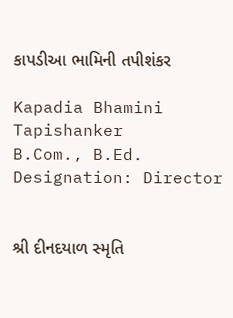કાપડીઆ ભામિની તપીશંકર

Kapadia Bhamini Tapishanker
B.Com., B.Ed.
Designation: Director


શ્રી દીનદયાળ સ્મૃતિ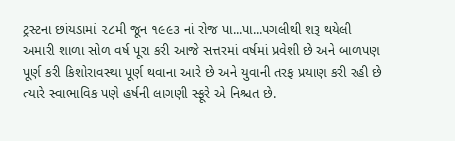ટ્રસ્ટના છાંયડામાં ૨૮મી જૂન ૧૯૯૩ નાં રોજ પા...પા...પગલીથી શરૂ થયેલી અમારી શાળા સોળ વર્ષ પૂરા કરી આજે સત્તરમાં વર્ષમાં પ્રવેશી છે અને બાળપણ પૂર્ણ કરી કિશોરાવસ્થા પૂર્ણ થવાના આરે છે અને યુવાની તરફ પ્રયાણ કરી રહી છે ત્યારે સ્વાભાવિક પણે હર્ષની લાગણી સ્ફૂરે એ નિશ્ચત છે.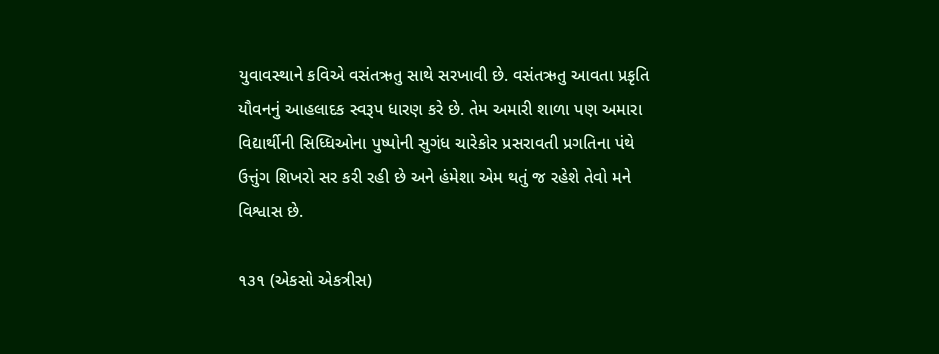યુવાવસ્થાને કવિએ વસંતઋતુ સાથે સરખાવી છે. વસંતઋતુ આવતા પ્રકૃતિ યૌવનનું આહલાદક સ્વરૂપ ધારણ કરે છે. તેમ અમારી શાળા પણ અમારા વિદ્યાર્થીની સિધ્ધિઓના પુષ્પોની સુગંધ ચારેકોર પ્રસરાવતી પ્રગતિના પંથે ઉત્તુંગ શિખરો સર કરી રહી છે અને હંમેશા એમ થતું જ રહેશે તેવો મને વિશ્વાસ છે.

૧૩૧ (એકસો એકત્રીસ)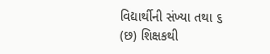વિદ્યાર્થીની સંખ્યા તથા ૬ (છ) શિક્ષકથી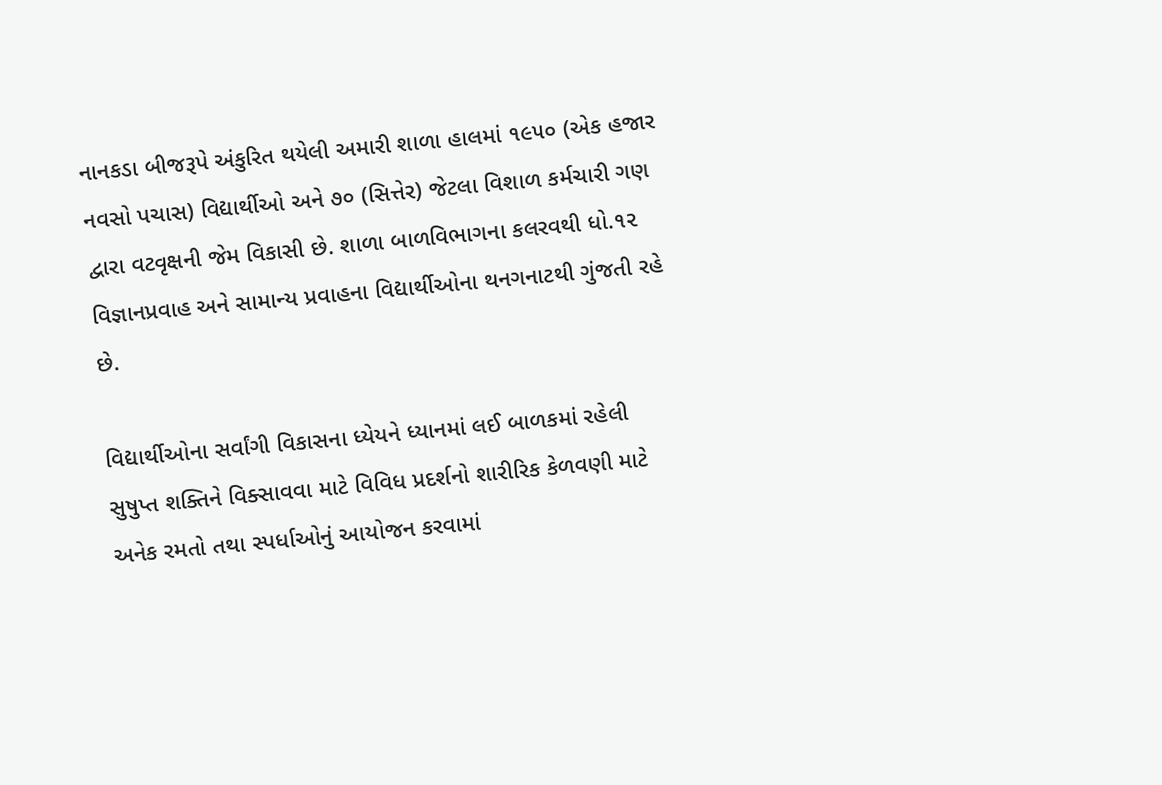નાનકડા બીજરૂપે અંકુરિત થયેલી અમારી શાળા હાલમાં ૧૯૫૦ (એક હજાર નવસો પચાસ) વિદ્યાર્થીઓ અને ૭૦ (સિત્તેર) જેટલા વિશાળ કર્મચારી ગણ દ્વારા વટવૃક્ષની જેમ વિકાસી છે. શાળા બાળવિભાગના કલરવથી ધો.૧૨ વિજ્ઞાનપ્રવાહ અને સામાન્ય પ્રવાહના વિદ્યાર્થીઓના થનગનાટથી ગુંજતી રહે છે.

વિદ્યાર્થીઓના સર્વાંગી વિકાસના ધ્યેયને ધ્યાનમાં લઈ બાળકમાં રહેલી સુષુપ્ત શક્તિને વિક્સાવવા માટે વિવિધ પ્રદર્શનો શારીરિક કેળવણી માટે અનેક રમતો તથા સ્પર્ધાઓનું આયોજન કરવામાં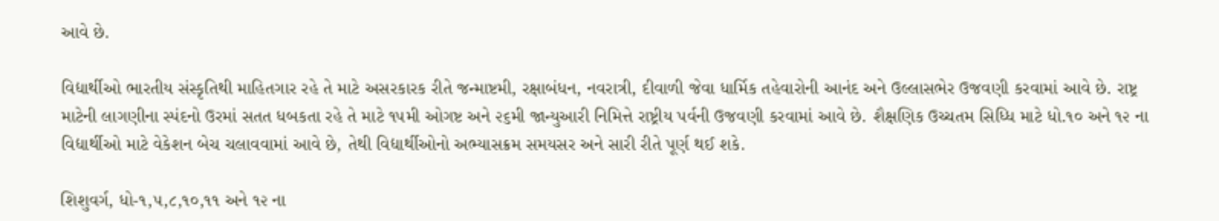આવે છે.

વિદ્યાર્થીઓ ભારતીય સંસ્કૃતિથી માહિતગાર રહે તે માટે અસરકારક રીતે જન્માષ્ટમી, રક્ષાબંધન, નવરાત્રી, દીવાળી જેવા ધાર્મિક તહેવારોની આનંદ અને ઉલ્લાસભેર ઉજવણી કરવામાં આવે છે. રાષ્ટ્ર માટેની લાગણીના સ્પંદનો ઉરમાં સતત ધબકતા રહે તે માટે ૧૫મી ઓગષ્ટ અને ૨૬મી જાન્યુઆરી નિમિત્તે રાષ્ટ્રીય પર્વની ઉજવણી કરવામાં આવે છે. શૈક્ષણિક ઉચ્ચતમ સિધ્ધિ માટે ધો.૧૦ અને ૧૨ ના વિદ્યાર્થીઓ માટે વેકેશન બેચ ચલાવવામાં આવે છે, તેથી વિદ્યાર્થીઓનો અભ્યાસક્રમ સમયસર અને સારી રીતે પૂર્ણ થઈ શકે.

શિશુવર્ગ, ધો-૧,૫,૮,૧૦,૧૧ અને ૧૨ ના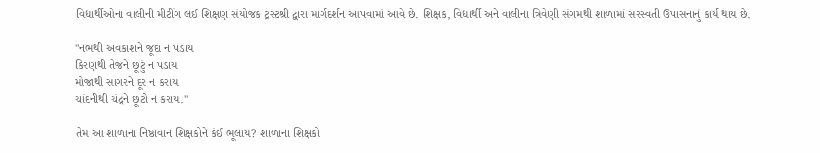વિદ્યાર્થીઓના વાલીની મીટીંગ લઈ શિક્ષણ સંયોજક ટ્રસ્ટશ્રી દ્વારા માર્ગદર્શન આપવામાં આવે છે. શિક્ષક, વિદ્યાર્થી અને વાલીના ત્રિવેણી સંગમથી શાળામાં સરસ્વતી ઉપાસનાનું કાર્ય થાય છે.

"નભથી અવકાશને જૂદા ન પડાય
કિરણથી તેજને છૂટું ન પડાય
મોજાથી સાગરને દૂર ન કરાય
ચાંદનીથી ચંદ્રને છૂટો ન કરાય."

તેમ આ શાળાના નિષ્ઠાવાન શિક્ષકોને કંઈ ભૂલાય? શાળાના શિક્ષકો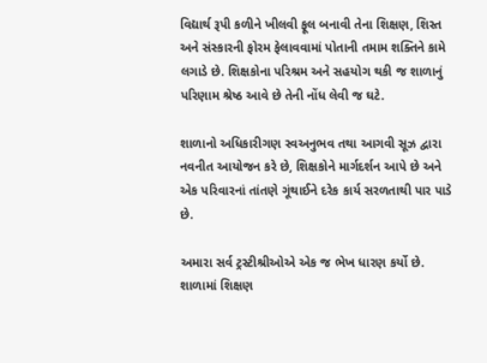વિદ્યાર્થ રૂપી કળીને ખીલવી ફૂલ બનાવી તેના શિક્ષણ, શિસ્ત અને સંસ્કારની ફોરમ ફેલાવવામાં પોતાની તમામ શક્તિને કામે લગાડે છે. શિક્ષકોના પરિશ્રમ અને સહયોગ થકી જ શાળાનું પરિણામ શ્રેષ્ઠ આવે છે તેની નોંધ લેવી જ ઘટે.

શાળાનો અધિકારીગણ સ્વઅનુભવ તથા આગવી સૂઝ દ્વારા નવનીત આયોજન કરે છે, શિક્ષકોને માર્ગદર્શન આપે છે અને એક પરિવારનાં તાંતણે ગૂંથાઈને દરેક કાર્ય સરળતાથી પાર પાડે છે.

અમારા સર્વ ટ્રસ્ટીશ્રીઓએ એક જ ભેખ ધારણ કર્યો છે. શાળામાં શિક્ષણ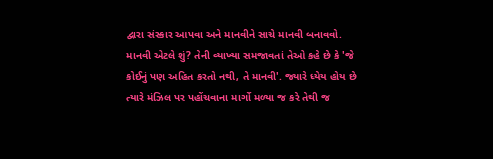દ્વારા સંસ્કાર આપવા અને માનવીને સાચે માનવી બનાવવો. માનવી એટલે શું? તેની વ્યાખ્યા સમજાવતાં તેઓ કહે છે કે 'જે કોઈનું પણ અહિત કરતો નથી, તે માનવી'. જ્યારે ધ્યેય હોય છે ત્યારે મંઝિલ પર પહોંચવાના માર્ગો મળ્યા જ કરે તેથી જ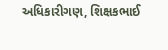અધિકારીગણ, શિક્ષકભાઈ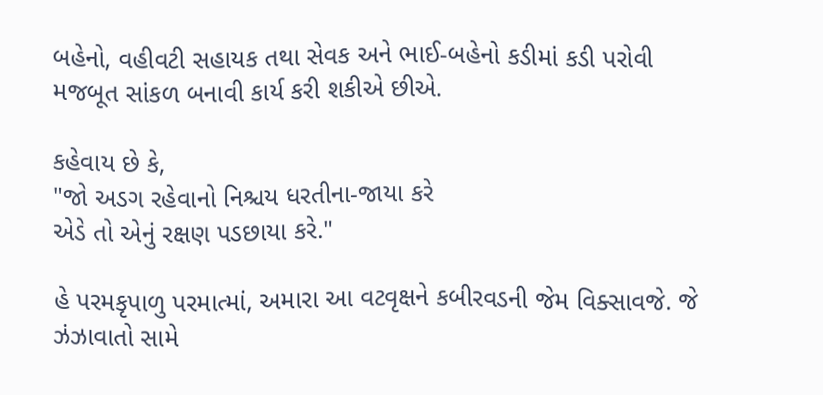બહેનો, વહીવટી સહાયક તથા સેવક અને ભાઈ-બહેનો કડીમાં કડી પરોવી મજબૂત સાંકળ બનાવી કાર્ય કરી શકીએ છીએ.

કહેવાય છે કે,
"જો અડગ રહેવાનો નિશ્ચય ધરતીના-જાયા કરે
એડે તો એનું રક્ષણ પડછાયા કરે."

હે પરમકૃપાળુ પરમાત્માં, અમારા આ વટવૃક્ષને કબીરવડની જેમ વિક્સાવજે. જે ઝંઝાવાતો સામે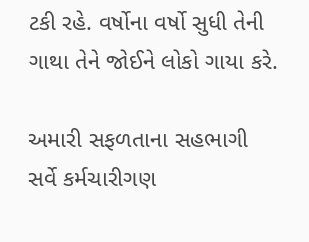ટકી રહે. વર્ષોના વર્ષો સુધી તેની ગાથા તેને જોઈને લોકો ગાયા કરે.

અમારી સફળતાના સહભાગી સર્વે કર્મચારીગણ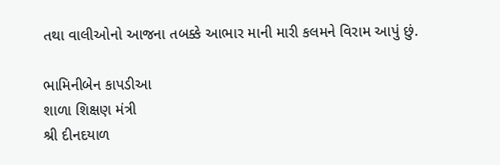તથા વાલીઓનો આજના તબક્કે આભાર માની મારી કલમને વિરામ આપું છું.

ભામિનીબેન કાપડીઆ
શાળા શિક્ષણ મંત્રી
શ્રી દીનદયાળ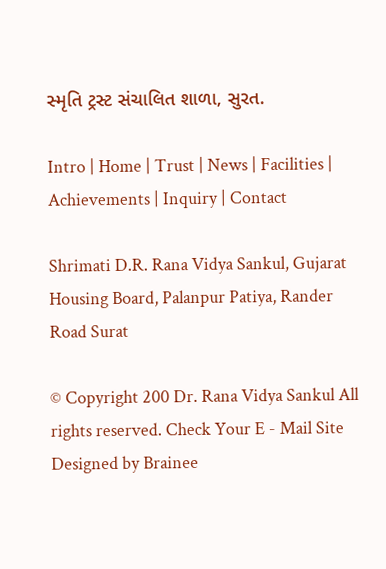સ્મૃતિ ટ્રસ્ટ સંચાલિત શાળા, સુરત.

Intro | Home | Trust | News | Facilities | Achievements | Inquiry | Contact

Shrimati D.R. Rana Vidya Sankul, Gujarat Housing Board, Palanpur Patiya, Rander Road Surat

© Copyright 200 Dr. Rana Vidya Sankul All rights reserved. Check Your E - Mail Site Designed by Brainee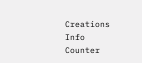Creations Info Counter